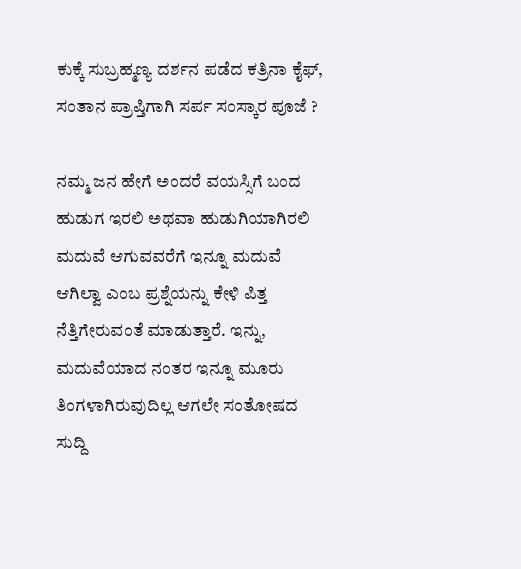ಕುಕ್ಕೆ ಸುಬ್ರಹ್ಮಣ್ಯ ದರ್ಶನ ಪಡೆದ ಕತ್ರಿನಾ ಕೈಫ್, ಸಂತಾನ ಪ್ರಾಪ್ತಿಗಾಗಿ ಸರ್ಪ ಸಂಸ್ಕಾರ ಪೂಜೆ ?

ನಮ್ಮ ಜನ ಹೇಗೆ ಅಂದರೆ ವಯಸ್ಸಿಗೆ ಬಂದ ಹುಡುಗ ಇರಲಿ ಅಥವಾ ಹುಡುಗಿಯಾಗಿರಲಿ ಮದುವೆ ಆಗುವವರೆಗೆ ಇನ್ನೂ ಮದುವೆ ಆಗಿಲ್ವಾ ಎಂಬ ಪ್ರಶ್ನೆಯನ್ನು ಕೇಳಿ ಪಿತ್ತ ನೆತ್ತಿಗೇರುವಂತೆ ಮಾಡುತ್ತಾರೆ. ಇನ್ನು, ಮದುವೆಯಾದ ನಂತರ ಇನ್ನೂ ಮೂರು ತಿಂಗಳಾಗಿರುವುದಿಲ್ಲ ಆಗಲೇ ಸಂತೋಷದ ಸುದ್ದಿ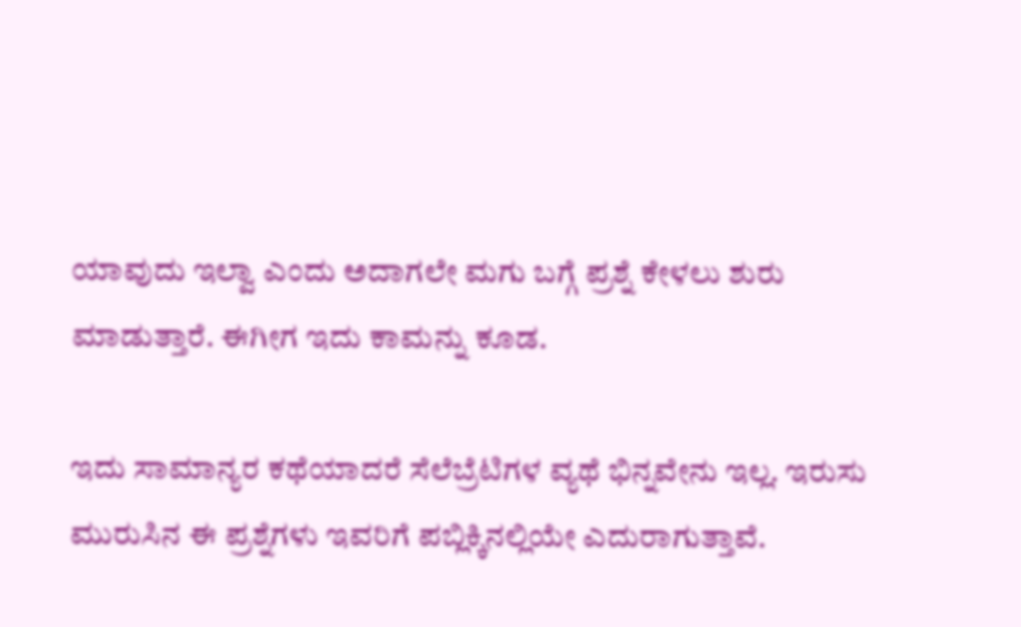ಯಾವುದು ಇಲ್ವಾ ಎಂದು ಅದಾಗಲೇ ಮಗು ಬಗ್ಗೆ ಪ್ರಶ್ನೆ ಕೇಳಲು ಶುರು ಮಾಡುತ್ತಾರೆ. ಈಗೀಗ ಇದು ಕಾಮನ್ನು ಕೂಡ.

ಇದು ಸಾಮಾನ್ಯರ ಕಥೆಯಾದರೆ ಸೆಲೆಬ್ರೆಟಿಗಳ ವ್ಯಥೆ ಭಿನ್ನವೇನು ಇಲ್ಲ. ಇರುಸು ಮುರುಸಿನ ಈ ಪ್ರಶ್ನೆಗಳು ಇವರಿಗೆ ಪಬ್ಲಿಕ್ಕಿನಲ್ಲಿಯೇ ಎದುರಾಗುತ್ತಾವೆ.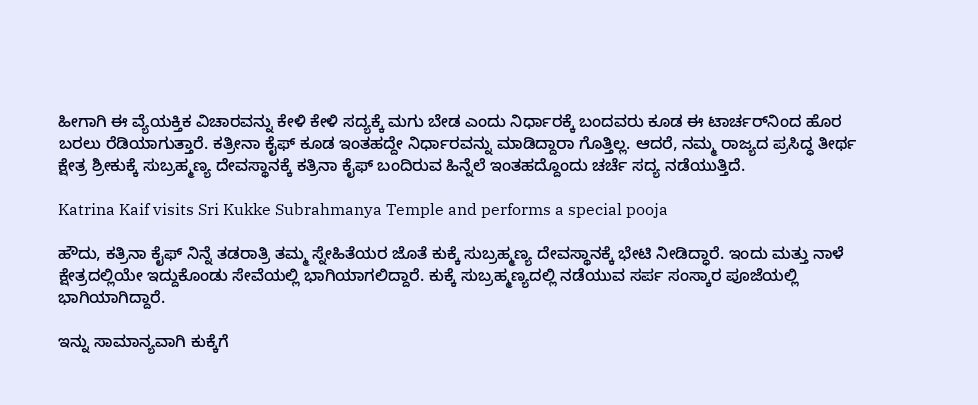ಹೀಗಾಗಿ ಈ ವ್ಯೆಯಕ್ತಿಕ ವಿಚಾರವನ್ನು ಕೇಳಿ ಕೇಳಿ ಸದ್ಯಕ್ಕೆ ಮಗು ಬೇಡ ಎಂದು ನಿರ್ಧಾರಕ್ಕೆ ಬಂದವರು ಕೂಡ ಈ ಟಾರ್ಚರ್‌ನಿಂದ ಹೊರ ಬರಲು ರೆಡಿಯಾಗುತ್ತಾರೆ. ಕತ್ರೀನಾ ಕೈಫ್ ಕೂಡ ಇಂತಹದ್ದೇ ನಿರ್ಧಾರವನ್ನು ಮಾಡಿದ್ದಾರಾ ಗೊತ್ತಿಲ್ಲ. ಆದರೆ, ನಮ್ಮ ರಾಜ್ಯದ ಪ್ರಸಿದ್ಧ ತೀರ್ಥ ಕ್ಷೇತ್ರ ಶ್ರೀಕುಕ್ಕೆ ಸುಬ್ರಹ್ಮಣ್ಯ ದೇವಸ್ಥಾನಕ್ಕೆ ಕತ್ರಿನಾ ಕೈಫ್ ಬಂದಿರುವ ಹಿನ್ನೆಲೆ ಇಂತಹದ್ದೊಂದು ಚರ್ಚೆ ಸದ್ಯ ನಡೆಯುತ್ತಿದೆ.

Katrina Kaif visits Sri Kukke Subrahmanya Temple and performs a special pooja

ಹೌದು, ಕತ್ರಿನಾ ಕೈಫ್ ನಿನ್ನೆ ತಡರಾತ್ರಿ ತಮ್ಮ ಸ್ನೇಹಿತೆಯರ ಜೊತೆ ಕುಕ್ಕೆ ಸುಬ್ರಹ್ಮಣ್ಯ ದೇವಸ್ಥಾನಕ್ಕೆ ಭೇಟಿ ನೀಡಿದ್ಧಾರೆ. ಇಂದು ಮತ್ತು ನಾಳೆ ಕ್ಷೇತ್ರದಲ್ಲಿಯೇ ಇದ್ದುಕೊಂಡು ಸೇವೆಯಲ್ಲಿ ಭಾಗಿಯಾಗಲಿದ್ದಾರೆ. ಕುಕ್ಕೆ ಸುಬ್ರಹ್ಮಣ್ಯದಲ್ಲಿ ನಡೆಯುವ ಸರ್ಪ ಸಂಸ್ಕಾರ ಪೂಜೆಯಲ್ಲಿ ಭಾಗಿಯಾಗಿದ್ದಾರೆ.

ಇನ್ನು ಸಾಮಾನ್ಯವಾಗಿ ಕುಕ್ಕೆಗೆ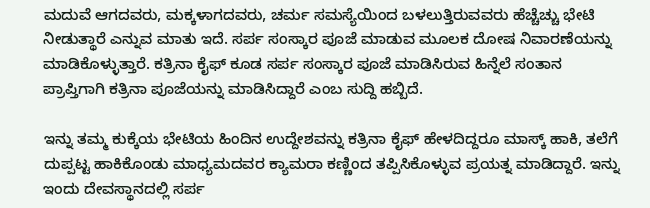ಮದುವೆ ಆಗದವರು, ಮಕ್ಕಳಾಗದವರು, ಚರ್ಮ ಸಮಸ್ಯೆಯಿಂದ ಬಳಲುತ್ತಿರುವವರು ಹೆಚ್ಚೆಚ್ಚು ಭೇಟಿ ನೀಡುತ್ಥಾರೆ ಎನ್ನುವ ಮಾತು ಇದೆ. ಸರ್ಪ ಸಂಸ್ಕಾರ ಪೂಜೆ ಮಾಡುವ ಮೂಲಕ ದೋಷ ನಿವಾರಣೆಯನ್ನು ಮಾಡಿಕೊಳ್ಳುತ್ತಾರೆ. ಕತ್ರಿನಾ ಕೈಫ್ ಕೂಡ ಸರ್ಪ ಸಂಸ್ಕಾರ ಪೂಜೆ ಮಾಡಿಸಿರುವ ಹಿನ್ನೆಲೆ ಸಂತಾನ ಪ್ರಾಪ್ತಿಗಾಗಿ ಕತ್ರಿನಾ ಪೂಜೆಯನ್ನು ಮಾಡಿಸಿದ್ದಾರೆ ಎಂಬ ಸುದ್ದಿ ಹಬ್ಬಿದೆ.

ಇನ್ನು ತಮ್ಮ ಕುಕ್ಕೆಯ ಭೇಟಿಯ ಹಿಂದಿನ ಉದ್ದೇಶವನ್ನು ಕತ್ರಿನಾ ಕೈಫ್ ಹೇಳದಿದ್ದರೂ ಮಾಸ್ಕ್ ಹಾಕಿ, ತಲೆಗೆ ದುಪ್ಪಟ್ಟ ಹಾಕಿಕೊಂಡು ಮಾಧ್ಯಮದವರ ಕ್ಯಾಮರಾ ಕಣ್ಣಿಂದ ತಪ್ಪಿಸಿಕೊಳ್ಳುವ ಪ್ರಯತ್ನ ಮಾಡಿದ್ದಾರೆ. ಇನ್ನು ಇಂದು ದೇವಸ್ಥಾನದಲ್ಲಿ ಸರ್ಪ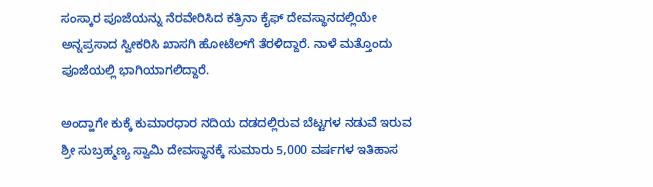ಸಂಸ್ಕಾರ ಪೂಜೆಯನ್ನು ನೆರವೇರಿಸಿದ ಕತ್ರಿನಾ ಕೈಫ್ ದೇವಸ್ಥಾನದಲ್ಲಿಯೇ ಅನ್ನಪ್ರಸಾದ ಸ್ವೀಕರಿಸಿ ಖಾಸಗಿ ಹೋಟೆಲ್‌ಗೆ ತೆರಳಿದ್ದಾರೆ. ನಾಳೆ ಮತ್ತೊಂದು ಪೂಜೆಯಲ್ಲಿ ಭಾಗಿಯಾಗಲಿದ್ದಾರೆ.

ಅಂದ್ಹಾಗೇ ಕುಕ್ಕೆ ಕುಮಾರಧಾರ ನದಿಯ ದಡದಲ್ಲಿರುವ ಬೆಟ್ಟಗಳ ನಡುವೆ ಇರುವ ಶ್ರೀ ಸುಬ್ರಹ್ಮಣ್ಯ ಸ್ವಾಮಿ ದೇವಸ್ಥಾನಕ್ಕೆ ಸುಮಾರು 5,000 ವರ್ಷಗಳ ಇತಿಹಾಸ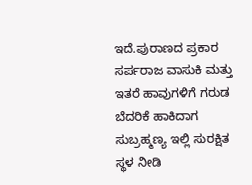ಇದೆ.ಪುರಾಣದ ಪ್ರಕಾರ ಸರ್ಪರಾಜ ವಾಸುಕಿ ಮತ್ತು ಇತರೆ ಹಾವುಗಳಿಗೆ ಗರುಡ ಬೆದರಿಕೆ ಹಾಕಿದಾಗ ಸುಬ್ರಹ್ಮಣ್ಯ ಇಲ್ಲಿ ಸುರಕ್ಷಿತ ಸ್ಥಳ ನೀಡಿ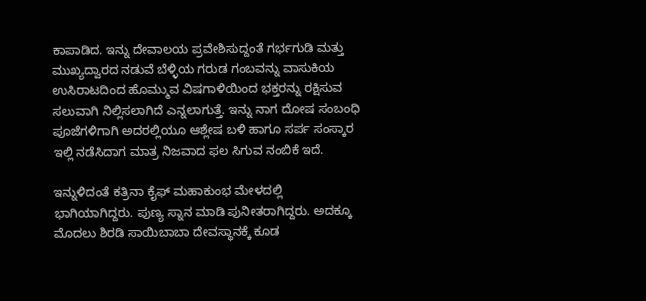ಕಾಪಾಡಿದ. ಇನ್ನು ದೇವಾಲಯ ಪ್ರವೇಶಿಸುದ್ದಂತೆ ಗರ್ಭಗುಡಿ ಮತ್ತು ಮುಖ್ಯದ್ವಾರದ ನಡುವೆ ಬೆಳ್ಳಿಯ ಗರುಡ ಗಂಬವನ್ನು ವಾಸುಕಿಯ ಉಸಿರಾಟದಿಂದ ಹೊಮ್ಮುವ ವಿಷಗಾಳಿಯಿಂದ ಭಕ್ತರನ್ನು ರಕ್ಷಿಸುವ ಸಲುವಾಗಿ ನಿಲ್ಲಿಸಲಾಗಿದೆ ಎನ್ನಲಾಗುತ್ತೆ. ಇನ್ನು ನಾಗ ದೋಷ ಸಂಬಂಧಿ ಪೂಜೆಗಳಿಗಾಗಿ ಅದರಲ್ಲಿಯೂ ಆಶ್ಲೇಷ ಬಳಿ ಹಾಗೂ ಸರ್ಪ ಸಂಸ್ಕಾರ ಇಲ್ಲಿ ನಡೆಸಿದಾಗ ಮಾತ್ರ ನಿಜವಾದ ಫಲ ಸಿಗುವ ನಂಬಿಕೆ ಇದೆ.

ಇನ್ನುಳಿದಂತೆ ಕತ್ರಿನಾ ಕೈಫ್ ಮಹಾಕುಂಭ ಮೇಳದಲ್ಲಿ ಭಾಗಿಯಾಗಿದ್ದರು. ಪುಣ್ಯ ಸ್ನಾನ ಮಾಡಿ ಪುನೀತರಾಗಿದ್ದರು. ಅದಕ್ಕೂ ಮೊದಲು ಶಿರಡಿ ಸಾಯಿಬಾಬಾ ದೇವಸ್ಥಾನಕ್ಕೆ ಕೂಡ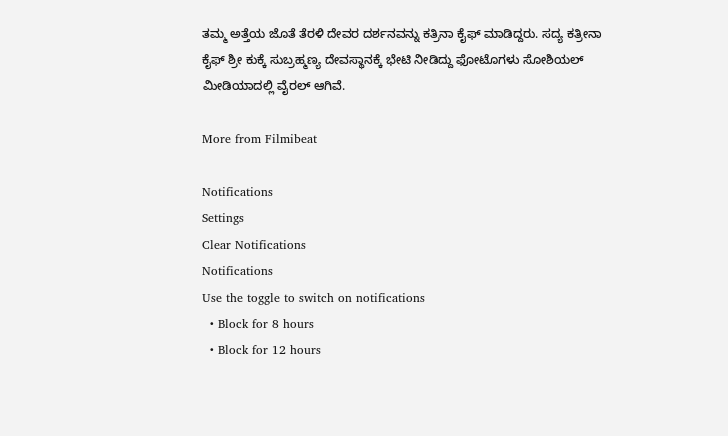ತಮ್ಮ ಅತ್ತೆಯ ಜೊತೆ ತೆರಳಿ ದೇವರ ದರ್ಶನವನ್ನು ಕತ್ರಿನಾ ಕೈಫ್ ಮಾಡಿದ್ದರು. ಸದ್ಯ ಕತ್ರೀನಾ ಕೈಫ್ ಶ್ರೀ ಕುಕ್ಕೆ ಸುಬ್ರಹ್ಮಣ್ಯ ದೇವಸ್ಥಾನಕ್ಕೆ ಭೇಟಿ ನೀಡಿದ್ದು ಫೋಟೊಗಳು ಸೋಶಿಯಲ್ ಮೀಡಿಯಾದಲ್ಲಿ ವೈರಲ್ ಆಗಿವೆ.

More from Filmibeat

Notifications
Settings
Clear Notifications
Notifications
Use the toggle to switch on notifications
  • Block for 8 hours
  • Block for 12 hours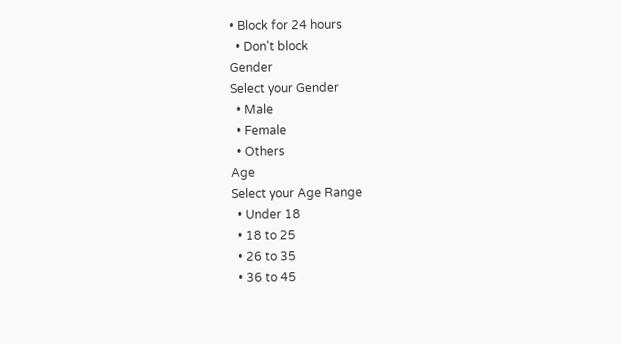• Block for 24 hours
  • Don't block
Gender
Select your Gender
  • Male
  • Female
  • Others
Age
Select your Age Range
  • Under 18
  • 18 to 25
  • 26 to 35
  • 36 to 45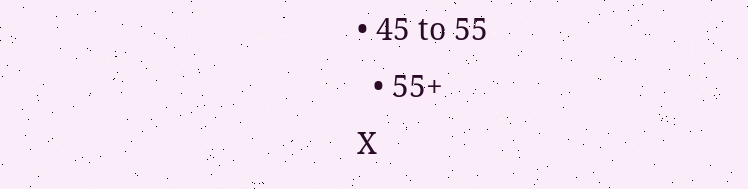• 45 to 55
  • 55+
X